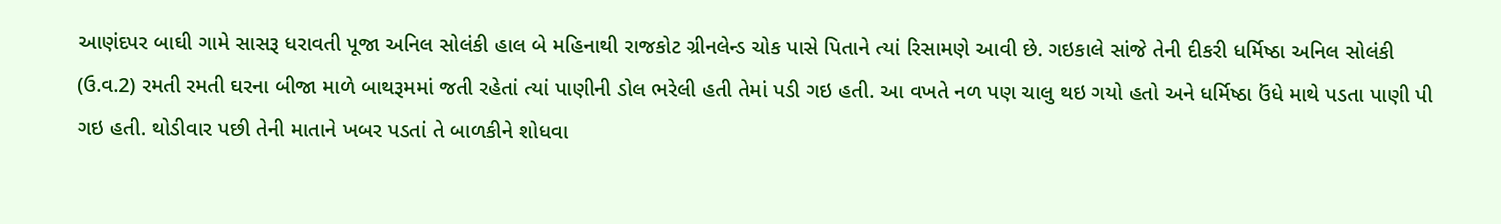આણંદપર બાઘી ગામે સાસરૂ ધરાવતી પૂજા અનિલ સોલંકી હાલ બે મહિનાથી રાજકોટ ગ્રીનલેન્ડ ચોક પાસે પિતાને ત્યાં રિસામણે આવી છે. ગઇકાલે સાંજે તેની દીકરી ધર્મિષ્ઠા અનિલ સોલંકી (ઉ.વ.2) રમતી રમતી ઘરના બીજા માળે બાથરૂમમાં જતી રહેતાં ત્યાં પાણીની ડોલ ભરેલી હતી તેમાં પડી ગઇ હતી. આ વખતે નળ પણ ચાલુ થઇ ગયો હતો અને ધર્મિષ્ઠા ઉંધે માથે પડતા પાણી પી ગઇ હતી. થોડીવાર પછી તેની માતાને ખબર પડતાં તે બાળકીને શોધવા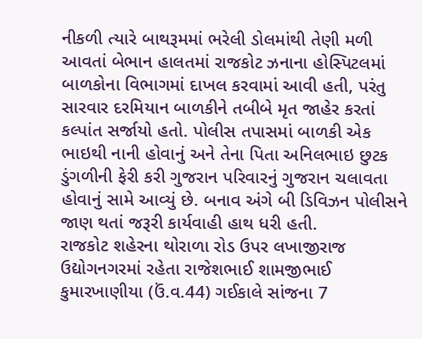નીકળી ત્યારે બાથરૂમમાં ભરેલી ડોલમાંથી તેણી મળી આવતાં બેભાન હાલતમાં રાજકોટ ઝનાના હોસ્પિટલમાં બાળકોના વિભાગમાં દાખલ કરવામાં આવી હતી, પરંતુ સારવાર દરમિયાન બાળકીને તબીબે મૃત જાહેર કરતાં કલ્પાંત સર્જાયો હતો. પોલીસ તપાસમાં બાળકી એક ભાઇથી નાની હોવાનું અને તેના પિતા અનિલભાઇ છુટક ડુંગળીની ફેરી કરી ગુજરાન પરિવારનું ગુજરાન ચલાવતા હોવાનું સામે આવ્યું છે. બનાવ અંગે બી ડિવિઝન પોલીસને જાણ થતાં જરૂરી કાર્યવાહી હાથ ધરી હતી.
રાજકોટ શહેરના થોરાળા રોડ ઉપર લખાજીરાજ ઉદ્યોગનગરમાં રહેતા રાજેશભાઈ શામજીભાઈ કુમારખાણીયા (ઉં.વ.44) ગઈકાલે સાંજના 7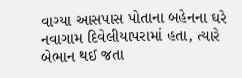વાગ્યા આસપાસ પોતાના બહેનના ઘરે નવાગામ દિવેલીયાપરામાં હતા, ત્યારે બેભાન થઈ જતા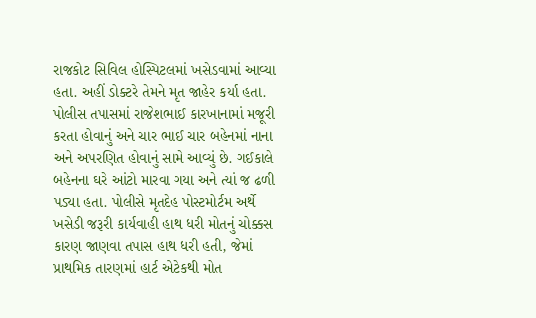રાજકોટ સિવિલ હોસ્પિટલમાં ખસેડવામાં આવ્યા હતા. અહીં ડોક્ટરે તેમને મૃત જાહેર કર્યા હતા. પોલીસ તપાસમાં રાજેશભાઈ કારખાનામાં મજૂરી કરતા હોવાનું અને ચાર ભાઈ ચાર બહેનમાં નાના અને અપરણિત હોવાનું સામે આવ્યું છે. ગઈકાલે બહેનના ઘરે આંટો મારવા ગયા અને ત્યાં જ ઢળી પડ્યા હતા. પોલીસે મૃતદેહ પોસ્ટમોર્ટમ અર્થે ખસેડી જરૂરી કાર્યવાહી હાથ ધરી મોતનું ચોક્કસ કારણ જાણવા તપાસ હાથ ધરી હતી, જેમાં પ્રાથમિક તારણમાં હાર્ટ એટેકથી મોત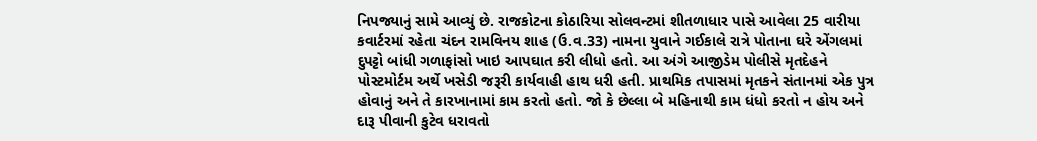નિપજ્યાનું સામે આવ્યું છે. રાજકોટના કોઠારિયા સોલવન્ટમાં શીતળાધાર પાસે આવેલા 25 વારીયા કવાર્ટરમાં રહેતા ચંદન રામવિનય શાહ (ઉ.વ.33) નામના યુવાને ગઈકાલે રાત્રે પોતાના ઘરે એંગલમાં દુપટ્ટો બાંધી ગળાફાંસો ખાઇ આપઘાત કરી લીધો હતો. આ અંગે આજીડેમ પોલીસે મૃતદેહને પોસ્ટમોર્ટમ અર્થે ખસેડી જરૂરી કાર્યવાહી હાથ ધરી હતી. પ્રાથમિક તપાસમાં મૃતકને સંતાનમાં એક પુત્ર હોવાનું અને તે કારખાનામાં કામ કરતો હતો. જો કે છેલ્લા બે મહિનાથી કામ ધંધો કરતો ન હોય અને દારૂ પીવાની કુટેવ ધરાવતો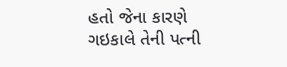હતો જેના કારણે ગઇકાલે તેની પત્ની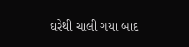ઘરેથી ચાલી ગયા બાદ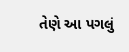તેણે આ પગલું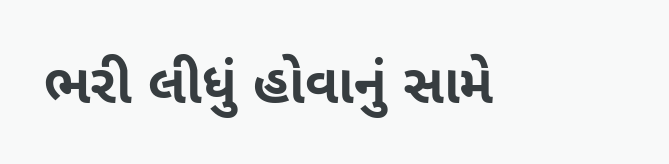ભરી લીધું હોવાનું સામે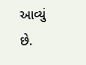આવ્યું છે.